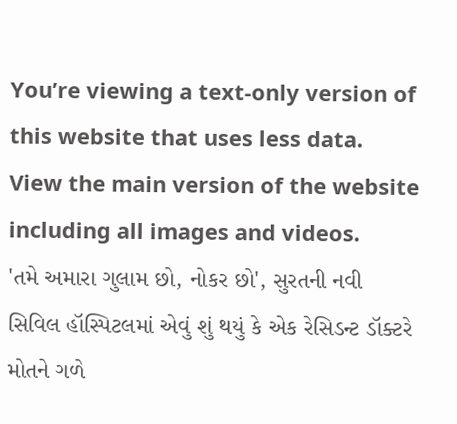You’re viewing a text-only version of this website that uses less data. View the main version of the website including all images and videos.
'તમે અમારા ગુલામ છો, નોકર છો', સુરતની નવી સિવિલ હૉસ્પિટલમાં એવું શું થયું કે એક રેસિડન્ટ ડૉક્ટરે મોતને ગળે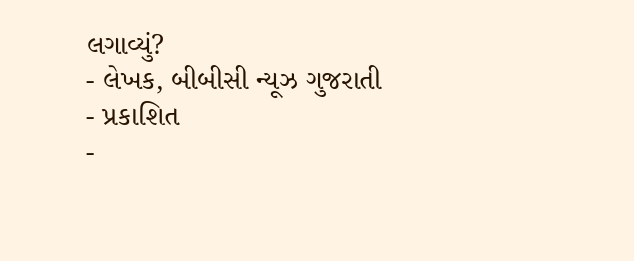લગાવ્યું?
- લેખક, બીબીસી ન્યૂઝ ગુજરાતી
- પ્રકાશિત
-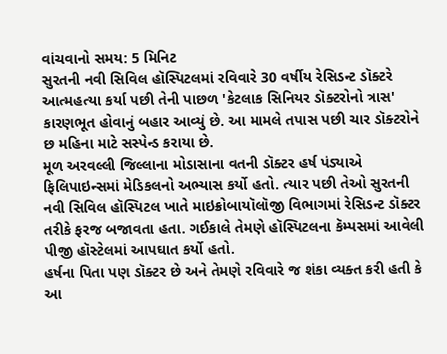વાંચવાનો સમય: 5 મિનિટ
સુરતની નવી સિવિલ હૉસ્પિટલમાં રવિવારે 30 વર્ષીય રેસિડન્ટ ડૉક્ટરે આત્મહત્યા કર્યા પછી તેની પાછળ 'કેટલાક સિનિયર ડૉક્ટરોનો ત્રાસ' કારણભૂત હોવાનું બહાર આવ્યું છે. આ મામલે તપાસ પછી ચાર ડૉક્ટરોને છ મહિના માટે સસ્પેન્ડ કરાયા છે.
મૂળ અરવલ્લી જિલ્લાના મોડાસાના વતની ડૉક્ટર હર્ષ પંડ્યાએ ફિલિપાઇન્સમાં મેડિકલનો અભ્યાસ કર્યો હતો. ત્યાર પછી તેઓ સુરતની નવી સિવિલ હૉસ્પિટલ ખાતે માઇક્રોબાયૉલૉજી વિભાગમાં રેસિડન્ટ ડૉક્ટર તરીકે ફરજ બજાવતા હતા. ગઈકાલે તેમણે હૉસ્પિટલના કૅમ્પસમાં આવેલી પીજી હૉસ્ટેલમાં આપઘાત કર્યો હતો.
હર્ષના પિતા પણ ડૉક્ટર છે અને તેમણે રવિવારે જ શંકા વ્યક્ત કરી હતી કે આ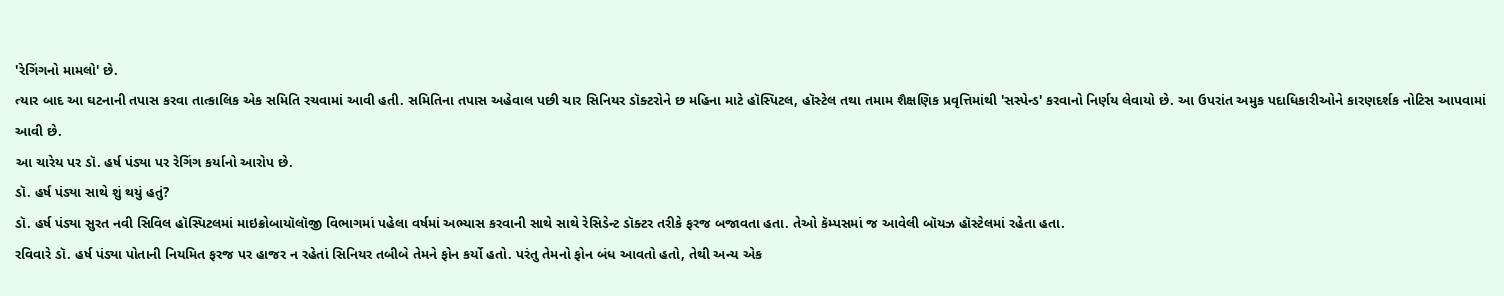'રેગિંગનો મામલો' છે.
ત્યાર બાદ આ ઘટનાની તપાસ કરવા તાત્કાલિક એક સમિતિ રચવામાં આવી હતી. સમિતિના તપાસ અહેવાલ પછી ચાર સિનિયર ડૉક્ટરોને છ મહિના માટે હૉસ્પિટલ, હૉસ્ટેલ તથા તમામ શૈક્ષણિક પ્રવૃત્તિમાંથી 'સસ્પેન્ડ' કરવાનો નિર્ણય લેવાયો છે. આ ઉપરાંત અમુક પદાધિકારીઓને કારણદર્શક નોટિસ આપવામાં આવી છે.
આ ચારેય પર ડૉ. હર્ષ પંડ્યા પર રેગિંગ કર્યાનો આરોપ છે.
ડૉ. હર્ષ પંડ્યા સાથે શું થયું હતું?
ડૉ. હર્ષ પંડ્યા સુરત નવી સિવિલ હૉસ્પિટલમાં માઇક્રોબાયૉલૉજી વિભાગમાં પહેલા વર્ષમાં અભ્યાસ કરવાની સાથે સાથે રેસિડેન્ટ ડૉક્ટર તરીકે ફરજ બજાવતા હતા. તેઓ કૅમ્પસમાં જ આવેલી બૉયઝ હૉસ્ટેલમાં રહેતા હતા.
રવિવારે ડૉ. હર્ષ પંડ્યા પોતાની નિયમિત ફરજ પર હાજર ન રહેતાં સિનિયર તબીબે તેમને ફોન કર્યો હતો. પરંતુ તેમનો ફોન બંધ આવતો હતો, તેથી અન્ય એક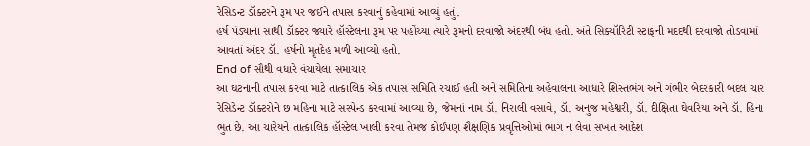રેસિડન્ટ ડૉક્ટરને રૂમ પર જઈને તપાસ કરવાનું કહેવામાં આવ્યું હતું.
હર્ષ પંડ્યાના સાથી ડૉક્ટર જ્યારે હૉસ્ટેલના રૂમ પર પહોંચ્યા ત્યારે રૂમનો દરવાજો અંદરથી બંધ હતો. અંતે સિક્યૉરિટી સ્ટાફની મદદથી દરવાજો તોડવામાં આવતાં અંદર ડૉ. હર્ષનો મૃતદેહ મળી આવ્યો હતો.
End of સૌથી વધારે વંચાયેલા સમાચાર
આ ઘટનાની તપાસ કરવા માટે તાત્કાલિક એક તપાસ સમિતિ રચાઈ હતી અને સમિતિના અહેવાલના આધારે શિસ્તભંગ અને ગંભીર બેદરકારી બદલ ચાર રેસિડેન્ટ ડૉક્ટરોને છ મહિના માટે સસ્પેન્ડ કરવામાં આવ્યા છે, જેમનાં નામ ડૉ. નિરાલી વસાવે, ડૉ. અનુજ મહેશ્વરી, ડૉ. દીક્ષિતા ઘેવરિયા અને ડૉ. હિના ભુત છે. આ ચારેયને તાત્કાલિક હૉસ્ટેલ ખાલી કરવા તેમજ કોઈપણ શૈક્ષણિક પ્રવૃત્તિઓમાં ભાગ ન લેવા સખત આદેશ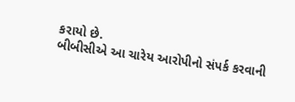કરાયો છે.
બીબીસીએ આ ચારેય આરોપીનો સંપર્ક કરવાની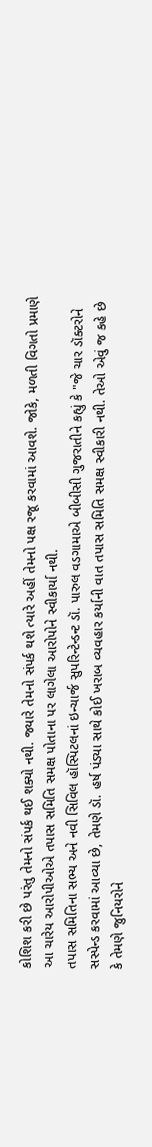કોશિશ કરી છે પરંતુ તેમનો સંપર્ક થઈ શક્યો નથી. જ્યારે તેમનો સંપર્ક થશે ત્યારે અહીં તેમનો પક્ષ રજૂ કરવામાં આવશે. જોકે, મળતી વિગતો પ્રમાણે આ ચારેય આરોપીઓએ તપાસ સમિતિ સમક્ષ પોતાના પર લાગેલા આરોપોને સ્વીકાર્યા નથી.
તપાસ સમિતિના સભ્ય અને નવી સિવિલ હૉસ્પિટલનાં ઇન્ચાર્જ સુપરિન્ટેન્ડન્ટ ડૉ. પારુલ વડગામાએ બીબીસી ગુજરાતીને કહ્યું કે "જે ચાર ડૉક્ટરોને સસ્પેન્ડ કરવામાં આવ્યા છે, તેમણે ડૉ. હર્ષ પંડ્યા સાથે કોઈ ખરાબ વ્યવહાર કર્યાની વાત તપાસ સમિતિ સમક્ષ સ્વીકારી નથી. તેઓ એવું જ કહે છે કે તેમણે જુનિયરોને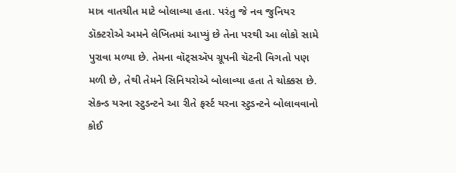માત્ર વાતચીત માટે બોલાવ્યા હતા. પરંતુ જે નવ જુનિયર ડૉક્ટરોએ અમને લેખિતમાં આપ્યું છે તેના પરથી આ લોકો સામે પુરાવા મળ્યા છે. તેમના વૉટ્સઍપ ગ્રૂપની ચૅટની વિગતો પણ મળી છે, તેથી તેમને સિનિયરોએ બોલાવ્યા હતા તે ચોક્કસ છે. સેકન્ડ યરના સ્ટુડન્ટને આ રીતે ફર્સ્ટ યરના સ્ટુડન્ટને બોલાવવાનો કોઈ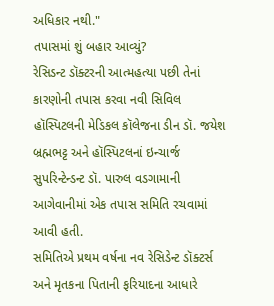અધિકાર નથી."
તપાસમાં શું બહાર આવ્યું?
રેસિડન્ટ ડૉક્ટરની આત્મહત્યા પછી તેનાં કારણોની તપાસ કરવા નવી સિવિલ હૉસ્પિટલની મેડિકલ કૉલેજના ડીન ડૉ. જયેશ બ્રહ્મભટ્ટ અને હૉસ્પિટલનાં ઇન્ચાર્જ સુપરિન્ટેન્ડન્ટ ડૉ. પારુલ વડગામાની આગેવાનીમાં એક તપાસ સમિતિ રચવામાં આવી હતી.
સમિતિએ પ્રથમ વર્ષના નવ રેસિડેન્ટ ડૉક્ટર્સ અને મૃતકના પિતાની ફરિયાદના આધારે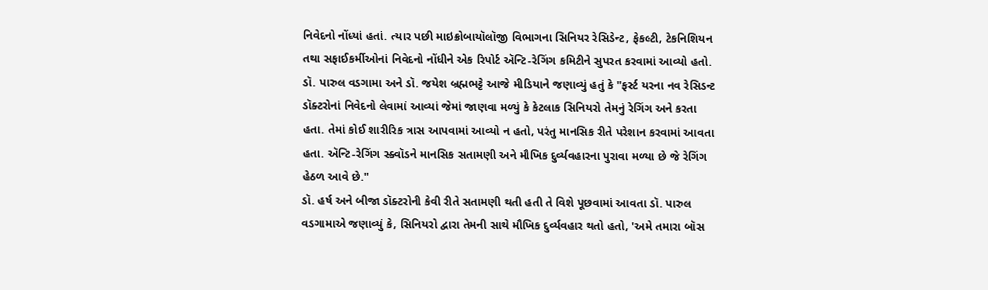નિવેદનો નોંધ્યાં હતાં. ત્યાર પછી માઇક્રોબાયૉલૉજી વિભાગના સિનિયર રેસિડેન્ટ, ફેકલ્ટી, ટેકનિશિયન તથા સફાઈકર્મીઓનાં નિવેદનો નોંધીને એક રિપોર્ટ ઍન્ટિ-રેગિંગ કમિટીને સુપરત કરવામાં આવ્યો હતો.
ડૉ. પારુલ વડગામા અને ડૉ. જયેશ બ્રહ્મભટ્ટે આજે મીડિયાને જણાવ્યું હતું કે "ફર્સ્ટ યરના નવ રેસિડન્ટ ડૉક્ટરોનાં નિવેદનો લેવામાં આવ્યાં જેમાં જાણવા મળ્યું કે કેટલાક સિનિયરો તેમનું રેગિંગ અને કરતા હતા. તેમાં કોઈ શારીરિક ત્રાસ આપવામાં આવ્યો ન હતો, પરંતુ માનસિક રીતે પરેશાન કરવામાં આવતા હતા. ઍન્ટિ-રેગિંગ સ્ક્વૉડને માનસિક સતામણી અને મૌખિક દુર્વ્યવહારના પુરાવા મળ્યા છે જે રેગિંગ હેઠળ આવે છે."
ડૉ. હર્ષ અને બીજા ડૉક્ટરોની કેવી રીતે સતામણી થતી હતી તે વિશે પૂછવામાં આવતા ડૉ. પારુલ વડગામાએ જણાવ્યું કે, સિનિયરો દ્વારા તેમની સાથે મૌખિક દુર્વ્યવહાર થતો હતો, 'અમે તમારા બૉસ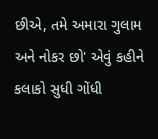છીએ, તમે અમારા ગુલામ અને નોકર છો' એવું કહીને કલાકો સુધી ગોંધી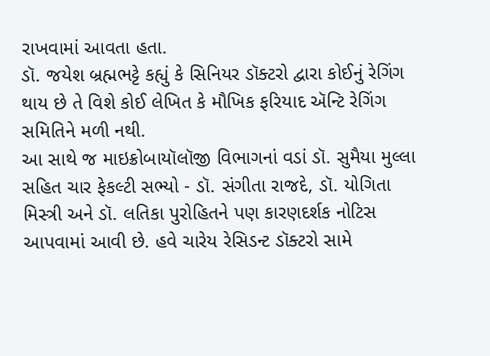રાખવામાં આવતા હતા.
ડૉ. જયેશ બ્રહ્મભટ્ટે કહ્યું કે સિનિયર ડૉક્ટરો દ્વારા કોઈનું રેગિંગ થાય છે તે વિશે કોઈ લેખિત કે મૌખિક ફરિયાદ ઍન્ટિ રેગિંગ સમિતિને મળી નથી.
આ સાથે જ માઇક્રોબાયૉલૉજી વિભાગનાં વડાં ડૉ. સુમૈયા મુલ્લા સહિત ચાર ફેકલ્ટી સભ્યો - ડૉ. સંગીતા રાજદે, ડૉ. યોગિતા મિસ્ત્રી અને ડૉ. લતિકા પુરોહિતને પણ કારણદર્શક નોટિસ આપવામાં આવી છે. હવે ચારેય રેસિડન્ટ ડૉક્ટરો સામે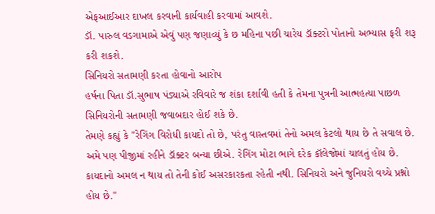એફઆઈઆર દાખલ કરવાની કાર્યવાહી કરવામાં આવશે.
ડૉ. પારુલ વડગામાએ એવું પણ જણાવ્યું કે છ મહિના પછી ચારેય ડૉક્ટરો પોતાનો અભ્યાસ ફરી શરૂ કરી શકશે.
સિનિયરો સતામણી કરતા હોવાનો આરોપ
હર્ષના પિતા ડૉ.સુભાષ પંડ્યાએ રવિવારે જ શંકા દર્શાવી હતી કે તેમના પુત્રની આત્મહત્યા પાછળ સિનિયરોની સતામણી જવાબદાર હોઈ શકે છે.
તેમણે કહ્યું કે "રેગિંગ વિરોધી કાયદો તો છે, પરંતુ વાસ્તવમાં તેનો અમલ કેટલો થાય છે તે સવાલ છે. અમે પણ પીજીમાં રહીને ડૉક્ટર બન્યા છીએ. રેગિંગ મોટા ભાગે દરેક કૉલેજોમાં ચાલતું હોય છે. કાયદાનો અમલ ન થાય તો તેની કોઈ અસરકારકતા રહેતી નથી. સિનિયરો અને જુનિયરો વચ્ચે પ્રશ્નો હોય છે."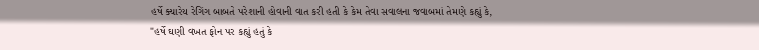હર્ષે ક્યારેય રેગિંગ બાબતે પરેશાની હોવાની વાત કરી હતી કે કેમ તેવા સવાલના જવાબમાં તેમણે કહ્યું કે, "હર્ષે ઘણી વખત ફોન પર કહ્યું હતું કે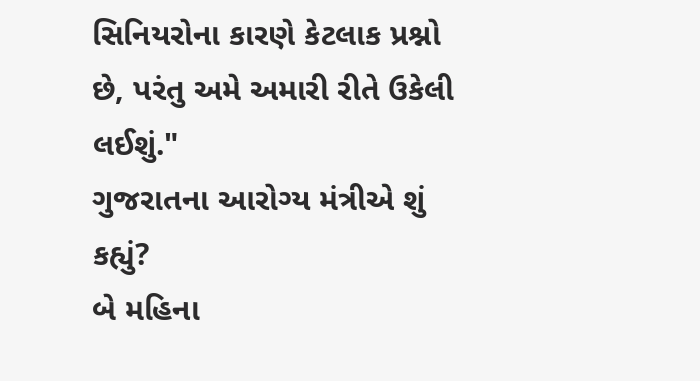સિનિયરોના કારણે કેટલાક પ્રશ્નો છે, પરંતુ અમે અમારી રીતે ઉકેલી લઈશું."
ગુજરાતના આરોગ્ય મંત્રીએ શું કહ્યું?
બે મહિના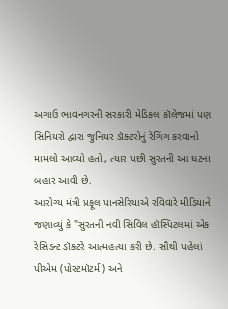અગાઉ ભાવનગરની સરકારી મેડિકલ કૉલેજમાં પણ સિનિયરો દ્વારા જુનિયર ડૉક્ટરોનું રેગિંગ કરવાનો મામલો આવ્યો હતો, ત્યાર પછી સુરતની આ ઘટના બહાર આવી છે.
આરોગ્ય મંત્રી પ્રફૂલ પાનસેરિયાએ રવિવારે મીડિયાને જણાવ્યું કે "સુરતની નવી સિવિલ હૉસ્પિટલમાં એક રેસિડન્ટ ડૉક્ટરે આત્મહત્યા કરી છે. સૌથી પહેલાં પીએમ (પોસ્ટમૉટર્મ) અને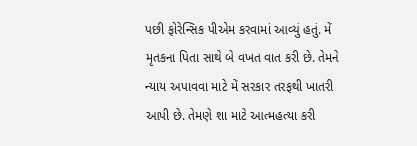પછી ફોરેન્સિક પીએમ કરવામાં આવ્યું હતું. મેં મૃતકના પિતા સાથે બે વખત વાત કરી છે. તેમને ન્યાય અપાવવા માટે મેં સરકાર તરફથી ખાતરી આપી છે. તેમણે શા માટે આત્મહત્યા કરી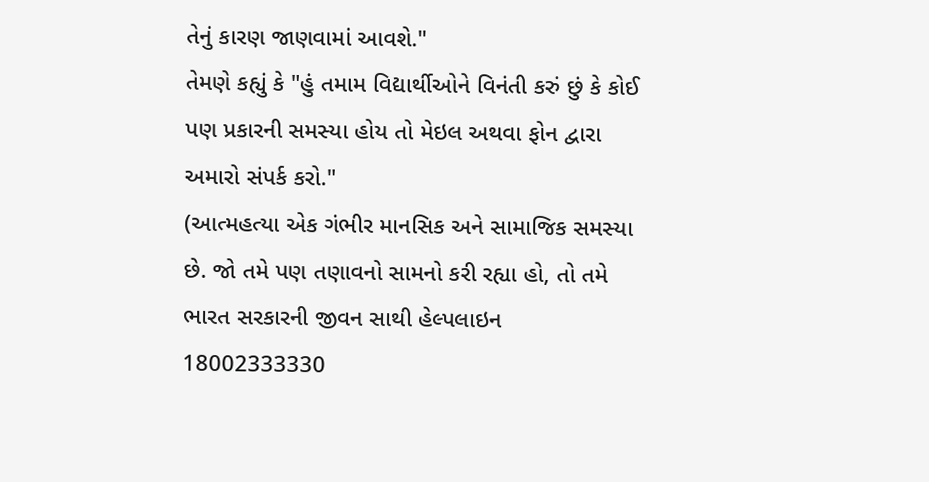તેનું કારણ જાણવામાં આવશે."
તેમણે કહ્યું કે "હું તમામ વિદ્યાર્થીઓને વિનંતી કરું છું કે કોઈ પણ પ્રકારની સમસ્યા હોય તો મેઇલ અથવા ફોન દ્વારા અમારો સંપર્ક કરો."
(આત્મહત્યા એક ગંભીર માનસિક અને સામાજિક સમસ્યા છે. જો તમે પણ તણાવનો સામનો કરી રહ્યા હો, તો તમે ભારત સરકારની જીવન સાથી હેલ્પલાઇન 18002333330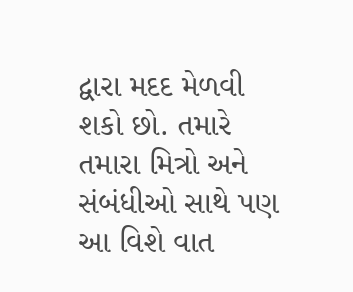દ્વારા મદદ મેળવી શકો છો. તમારે તમારા મિત્રો અને સંબંધીઓ સાથે પણ આ વિશે વાત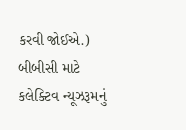કરવી જોઈએ.)
બીબીસી માટે કલેક્ટિવ ન્યૂઝરૂમનું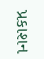પ્રકાશન